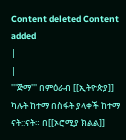Content deleted Content added
|
|
'''ጅማ''' በምዕራብ [[ኢትዮጵያ]] ካሉት ከተማ በስፋት ያላቀች ከተማ ናት::ናት። በ[[ኦሮሚያ ክልል]]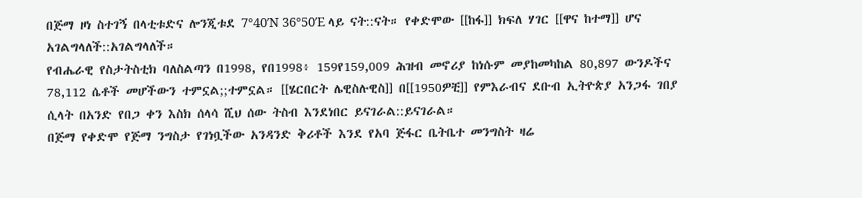በጅማ ዞነ ስተገኝ በላቲቱድና ሎንጂቱደ 7°40′N 36°50′E ላይ ናት::ናት። የቀድሞው [[ከፋ]] ክፍለ ሃገር [[ዋና ከተማ]] ሆና አገልግላለች::አገልግላለች።
የብሔራዊ የስታትስቲክ ባለስልጣን በ1998, የበ1998፥ 159የ159,009 ሕዝብ መኖሪያ ከነሱም መያከመካከል 80,897 ውንዶችና 78,112 ሴቶች መሆችውን ተምኗል;;ተምኗል። [[ሄርበርት ሌዊስሉዊስ]] በ[[1950ዎቺ]] የምእራብና ደቡብ ኢትዮጵያ አንጋፋ ገበያ ሲላት በአንድ የበጋ ቀን እስክ ሰላሳ ሺህ ሰው ትስብ እንደነበር ይናገራል::ይናገራል።
በጅማ የቀድሞ የጅማ ንግስታ የገነቧችው አንዳንድ ቅሪቶች እንደ የአባ ጅፋር ቤትቤተ መንግስት ዛሬ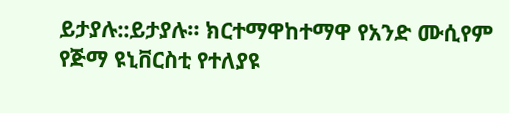ይታያሉ::ይታያሉ። ክርተማዋከተማዋ የአንድ ሙሲየም የጅማ ዩኒቨርስቲ የተለያዩ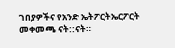ገበያዎችና የአንድ ኤትፖርትኤርፖርት መቀመጫ ናት::ናት።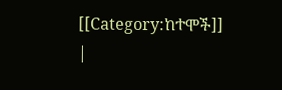[[Category:ከተሞች]]
|